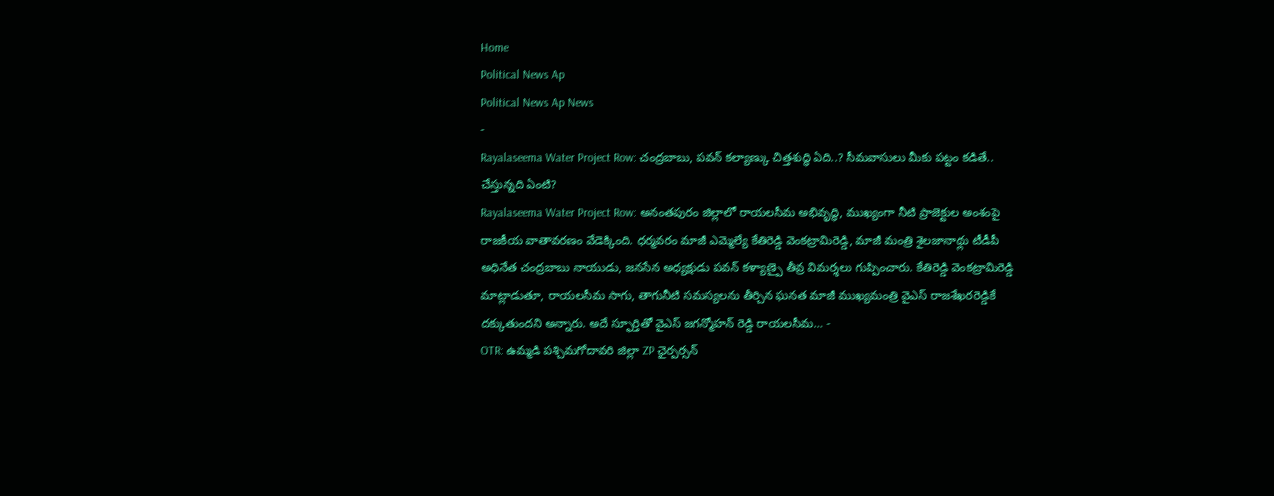Home
Political News Ap
Political News Ap News
-
Rayalaseema Water Project Row: చంద్రబాబు, పవన్ కల్యాణ్కు చిత్తశుద్ధి ఏది..? సీమవాసులు మీకు పట్టం కడితే.. చేస్తున్నది ఏంటి?
Rayalaseema Water Project Row: అనంతపురం జిల్లాలో రాయలసీమ అభివృద్ధి, ముఖ్యంగా నీటి ప్రాజెక్టుల అంశంపై రాజకీయ వాతావరణం వేడెక్కింది. ధర్మవరం మాజీ ఎమ్మెల్యే కేతిరెడ్డి వెంకట్రామిరెడ్డి, మాజీ మంత్రి శైలజానాథ్లు టీడీపీ అధినేత చంద్రబాబు నాయుడు, జనసేన అధ్యక్షుడు పవన్ కళ్యాణ్పై తీవ్ర విమర్శలు గుప్పించారు. కేతిరెడ్డి వెంకట్రామిరెడ్డి మాట్లాడుతూ, రాయలసీమ సాగు, తాగునీటి సమస్యలను తీర్చిన ఘనత మాజీ ముఖ్యమంత్రి వైఎస్ రాజశేఖరరెడ్డికే దక్కుతుందని అన్నారు. అదే స్ఫూర్తితో వైఎస్ జగన్మోహన్ రెడ్డి రాయలసీమ… -
OTR: ఉమ్మడి పశ్చిమగోదావరి జిల్లా ZP ఛైర్పర్సన్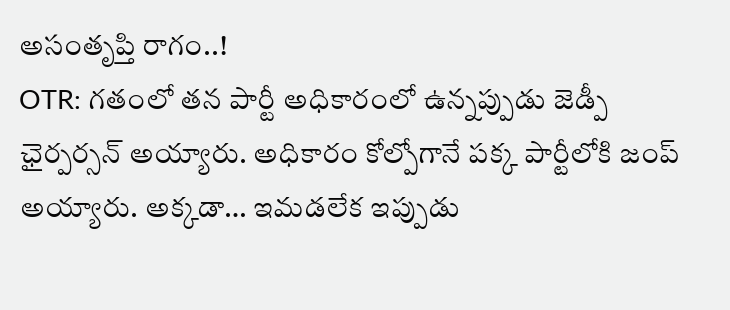అసంతృప్తి రాగం..!
OTR: గతంలో తన పార్టీ అధికారంలో ఉన్నప్పుడు జెడ్పీ ఛైర్పర్సన్ అయ్యారు. అధికారం కోల్పోగానే పక్క పార్టీలోకి జంప్ అయ్యారు. అక్కడా… ఇమడలేక ఇప్పుడు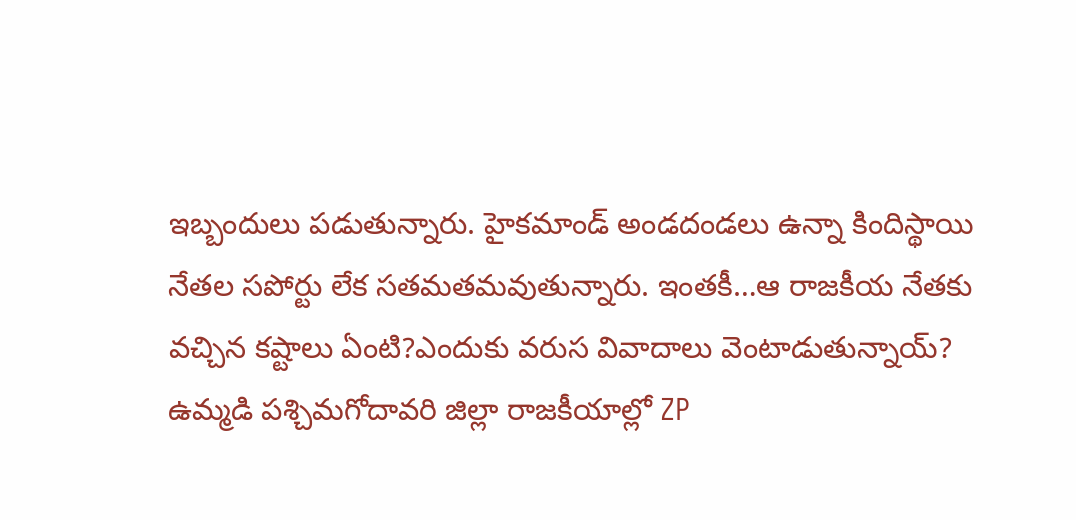ఇబ్బందులు పడుతున్నారు. హైకమాండ్ అండదండలు ఉన్నా కిందిస్థాయి నేతల సపోర్టు లేక సతమతమవుతున్నారు. ఇంతకీ…ఆ రాజకీయ నేతకు వచ్చిన కష్టాలు ఏంటి?ఎందుకు వరుస వివాదాలు వెంటాడుతున్నాయ్? ఉమ్మడి పశ్చిమగోదావరి జిల్లా రాజకీయాల్లో ZP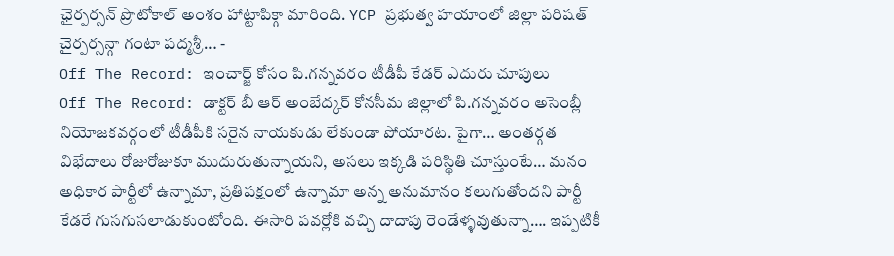ఛైర్పర్సన్ ప్రొటోకాల్ అంశం హాట్టాపిక్గా మారింది. YCP ప్రభుత్వ హయాంలో జిల్లా పరిషత్ చైర్పర్సన్గా గంటా పద్మశ్రీ… -
Off The Record: ఇంచార్జ్ కోసం పి.గన్నవరం టీడీపీ కేడర్ ఎదురు చూపులు
Off The Record: డాక్టర్ బీ ఆర్ అంబేద్కర్ కోనసీమ జిల్లాలో పి.గన్నవరం అసెంబ్లీ నియోజకవర్గంలో టీడీపీకి సరైన నాయకుడు లేకుండా పోయారట. పైగా… అంతర్గత విభేదాలు రోజురోజుకూ ముదురుతున్నాయని, అసలు ఇక్కడి పరిస్థితి చూస్తుంటే… మనం అధికార పార్టీలో ఉన్నామా, ప్రతిపక్షంలో ఉన్నామా అన్న అనుమానం కలుగుతోందని పార్టీ కేడరే గుసగుసలాడుకుంటోంది. ఈసారి పవర్లోకి వచ్చి దాదాపు రెండేళ్ళవుతున్నా…. ఇప్పటికీ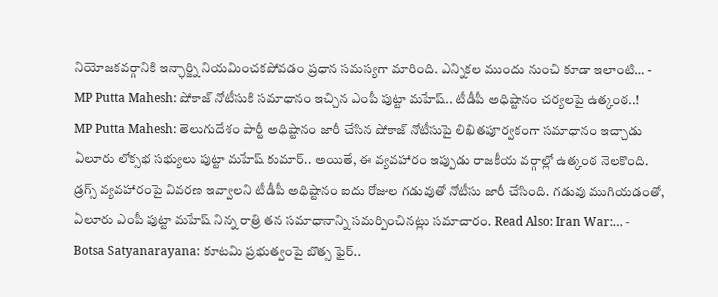నియోజకవర్గానికి ఇన్ఛార్జ్ని నియమించకపోవడం ప్రధాన సమస్యగా మారింది. ఎన్నికల ముందు నుంచి కూడా ఇలాంటి… -
MP Putta Mahesh: షోకాజ్ నోటీసుకి సమాధానం ఇచ్చిన ఎంపీ పుట్టా మహేష్.. టీడీపీ అధిష్టానం చర్యలపై ఉత్కంఠ..!
MP Putta Mahesh: తెలుగుదేశం పార్టీ అధిష్టానం జారీ చేసిన షోకాజ్ నోటీసుపై లిఖితపూర్వకంగా సమాధానం ఇచ్చాడు ఏలూరు లోక్సభ సభ్యులు పుట్టా మహేష్ కుమార్.. అయితే, ఈ వ్యవహారం ఇప్పుడు రాజకీయ వర్గాల్లో ఉత్కంఠ నెలకొంది. డ్రగ్స్ వ్యవహారంపై వివరణ ఇవ్వాలని టీడీపీ అధిష్టానం ఐదు రోజుల గడువుతో నోటీసు జారీ చేసింది. గడువు ముగియడంతో, ఏలూరు ఎంపీ పుట్టా మహేష్ నిన్న రాత్రి తన సమాధానాన్ని సమర్పించినట్లు సమాచారం. Read Also: Iran War:… -
Botsa Satyanarayana: కూటమి ప్రభుత్వంపై బొత్స ఫైర్..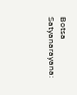Botsa Satyanarayana: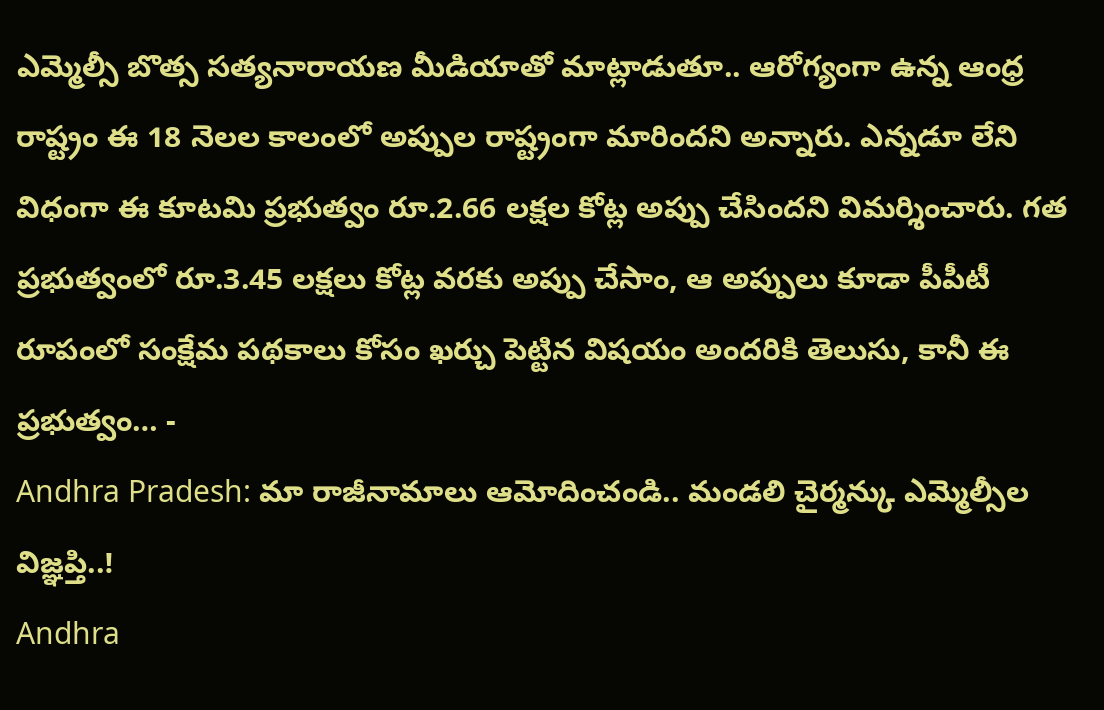ఎమ్మెల్సీ బొత్స సత్యనారాయణ మీడియాతో మాట్లాడుతూ.. ఆరోగ్యంగా ఉన్న ఆంధ్ర రాష్ట్రం ఈ 18 నెలల కాలంలో అప్పుల రాష్ట్రంగా మారిందని అన్నారు. ఎన్నడూ లేని విధంగా ఈ కూటమి ప్రభుత్వం రూ.2.66 లక్షల కోట్ల అప్పు చేసిందని విమర్శించారు. గత ప్రభుత్వంలో రూ.3.45 లక్షలు కోట్ల వరకు అప్పు చేసాం, ఆ అప్పులు కూడా పీపీటీ రూపంలో సంక్షేమ పథకాలు కోసం ఖర్చు పెట్టిన విషయం అందరికి తెలుసు, కానీ ఈ ప్రభుత్వం… -
Andhra Pradesh: మా రాజీనామాలు ఆమోదించండి.. మండలి చైర్మన్కు ఎమ్మెల్సీల విజ్ఞప్తి..!
Andhra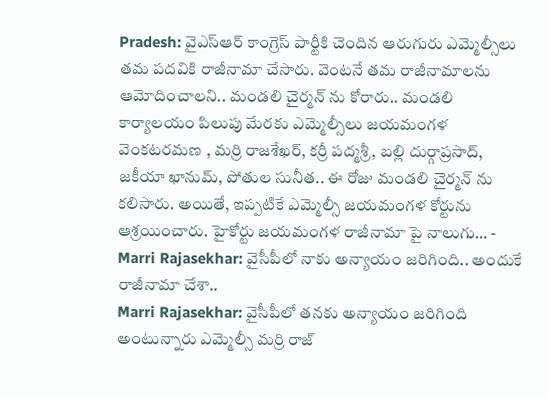Pradesh: వైఎస్ఆర్ కాంగ్రెస్ పార్టీకి చెందిన ఆరుగురు ఎమ్మెల్సీలు తమ పదవికి రాజీనామా చేసారు. వెంటనే తమ రాజీనామాలను ఆమోదించాలని.. మండలి చైర్మన్ ను కోరారు.. మండలి కార్యాలయం పిలుపు మేరకు ఎమ్మెల్సీలు జయమంగళ వెంకటరమణ , మర్రి రాజశేఖర్, కర్రీ పద్మశ్రీ, బల్లి దుర్గాప్రసాద్, జకీయా ఖానుమ్, పోతుల సునీత.. ఈ రోజు మండలి చైర్మన్ ను కలిసారు. అయితే, ఇప్పటికే ఎమ్మెల్సీ జయమంగళ కోర్టును ఆశ్రయించారు. హైకోర్టు జయమంగళ రాజీనామా పై నాలుగు… -
Marri Rajasekhar: వైసీపీలో నాకు అన్యాయం జరిగింది.. అందుకే రాజీనామా చేశా..
Marri Rajasekhar: వైసీపీలో తనకు అన్యాయం జరిగింది అంటున్నారు ఎమ్మెల్సీ మర్రి రాజ్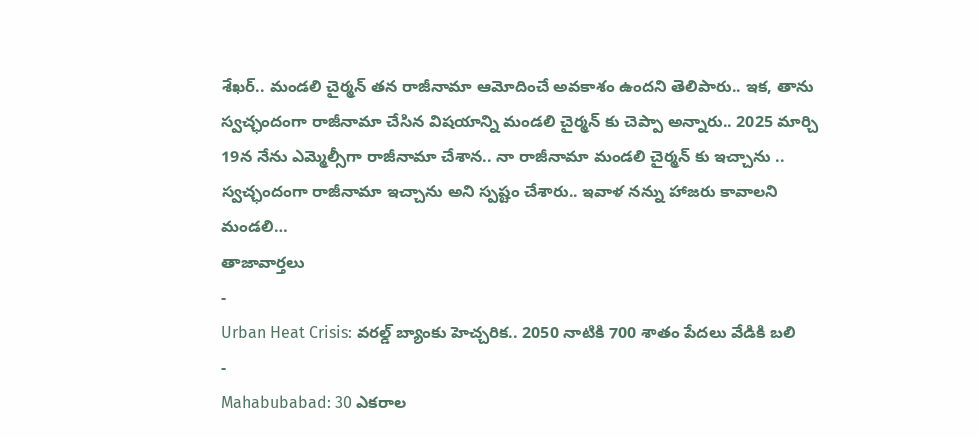శేఖర్.. మండలి చైర్మన్ తన రాజీనామా ఆమోదించే అవకాశం ఉందని తెలిపారు.. ఇక, తాను స్వచ్ఛందంగా రాజీనామా చేసిన విషయాన్ని మండలి చైర్మన్ కు చెప్పా అన్నారు.. 2025 మార్చి 19న నేను ఎమ్మెల్సీగా రాజీనామా చేశాన.. నా రాజీనామా మండలి చైర్మన్ కు ఇచ్చాను .. స్వచ్ఛందంగా రాజీనామా ఇచ్చాను అని స్పష్టం చేశారు.. ఇవాళ నన్ను హాజరు కావాలని మండలి…
తాజావార్తలు
-
Urban Heat Crisis: వరల్డ్ బ్యాంకు హెచ్చరిక.. 2050 నాటికి 700 శాతం పేదలు వేడికి బలి
-
Mahabubabad: 30 ఎకరాల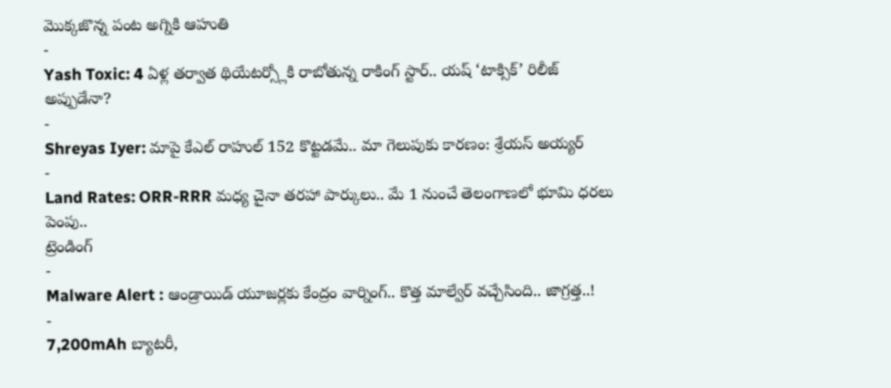మొక్కజొన్న పంట అగ్నికి ఆహుతి
-
Yash Toxic: 4 ఏళ్ల తర్వాత థియేటర్స్లోకి రాబోతున్న రాకింగ్ స్టార్.. యష్ ‘టాక్సిక్’ రిలీజ్ అప్పుడేనా?
-
Shreyas Iyer: మాపై కేఎల్ రాహుల్ 152 కొట్టడమే.. మా గెలుపుకు కారణం: శ్రేయస్ అయ్యర్
-
Land Rates: ORR-RRR మధ్య చైనా తరహా పార్కులు.. మే 1 నుంచే తెలంగాణలో భూమి ధరలు పెంపు..
ట్రెండింగ్
-
Malware Alert : ఆండ్రాయిడ్ యూజర్లకు కేంద్రం వార్నింగ్.. కొత్త మాల్వేర్ వచ్చేసింది.. జాగ్రత్త..!
-
7,200mAh బ్యాటరీ,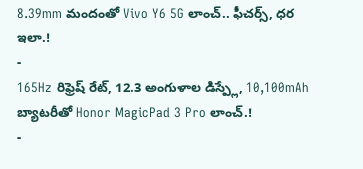8.39mm మందంతో Vivo Y6 5G లాంచ్.. ఫీచర్స్, ధర ఇలా.!
-
165Hz రిఫ్రెష్ రేట్, 12.3 అంగుళాల డిస్ప్లే, 10,100mAh బ్యాటరీతో Honor MagicPad 3 Pro లాంచ్.!
-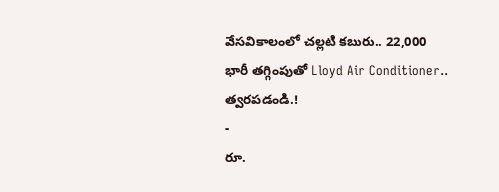వేసవికాలంలో చల్లటి కబురు.. 22,000 భారీ తగ్గింపుతో Lloyd Air Conditioner.. త్వరపడండి.!
-
రూ.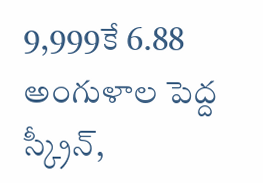9,999కే 6.88 అంగుళాల పెద్ద స్క్రీన్,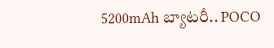5200mAh బ్యాటరీ.. POCO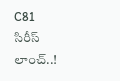C81 సిరీస్ లాంచ్..!